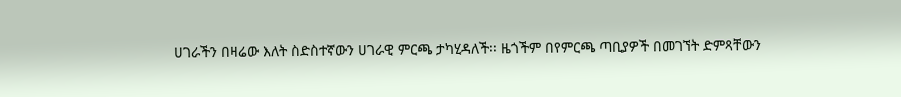ሀገራችን በዛሬው እለት ስድስተኛውን ሀገራዊ ምርጫ ታካሂዳለች፡፡ ዜጎችም በየምርጫ ጣቢያዎች በመገኘት ድምጻቸውን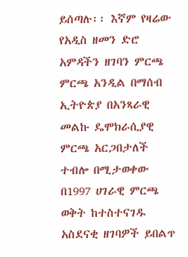ይሰጣሉ፡፡ እኛም የዛሬው የአዲስ ዘመን ድሮ አምዳችን ዘገባን ምርጫ ምርጫ አንዲል በማሰብ ኢትዮጵያ በአንጻራዊ መልኩ ዴሞክራሲያዊ ምርጫ አርጋበታለች ተብሎ በሚታወቀው በ1997 ሀገራዊ ምርጫ ወቅት ከተስተናገዱ አስደናቂ ዘገባዎች ይበልጥ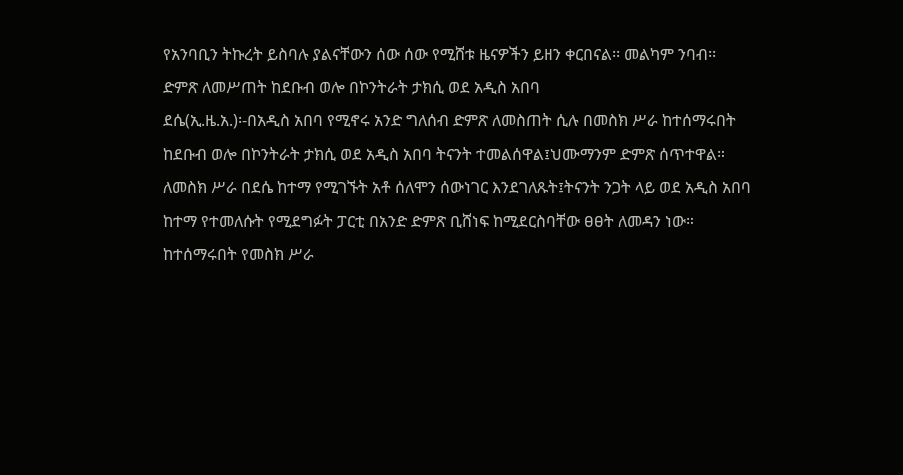የአንባቢን ትኩረት ይስባሉ ያልናቸውን ሰው ሰው የሚሸቱ ዜናዎችን ይዘን ቀርበናል፡፡ መልካም ንባብ፡፡
ድምጽ ለመሥጠት ከደቡብ ወሎ በኮንትራት ታክሲ ወደ አዲስ አበባ
ደሴ(ኢ.ዜ.አ.)፡-በአዲስ አበባ የሚኖሩ አንድ ግለሰብ ድምጽ ለመስጠት ሲሉ በመስክ ሥራ ከተሰማሩበት ከደቡብ ወሎ በኮንትራት ታክሲ ወደ አዲስ አበባ ትናንት ተመልሰዋል፤ህሙማንም ድምጽ ሰጥተዋል።
ለመስክ ሥራ በደሴ ከተማ የሚገኙት አቶ ሰለሞን ሰውነገር እንደገለጹት፤ትናንት ንጋት ላይ ወደ አዲስ አበባ ከተማ የተመለሱት የሚደግፉት ፓርቲ በአንድ ድምጽ ቢሸነፍ ከሚደርስባቸው ፀፀት ለመዳን ነው።
ከተሰማሩበት የመስክ ሥራ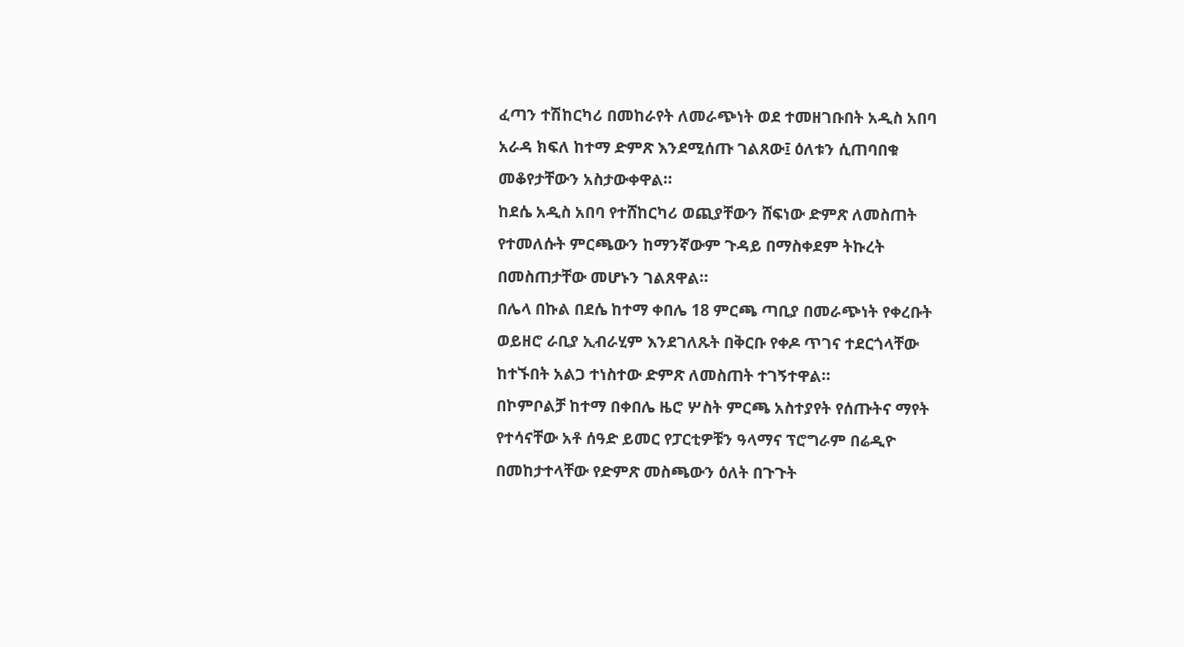ፈጣን ተሽከርካሪ በመከራየት ለመራጭነት ወደ ተመዘገቡበት አዲስ አበባ አራዳ ክፍለ ከተማ ድምጽ እንደሚሰጡ ገልጸው፤ ዕለቱን ሲጠባበቁ መቆየታቸውን አስታውቀዋል።
ከደሴ አዲስ አበባ የተሸከርካሪ ወጪያቸውን ሸፍነው ድምጽ ለመስጠት የተመለሱት ምርጫውን ከማንኛውም ጉዳይ በማስቀደም ትኩረት በመስጠታቸው መሆኑን ገልጸዋል።
በሌላ በኩል በደሴ ከተማ ቀበሌ 18 ምርጫ ጣቢያ በመራጭነት የቀረቡት ወይዘሮ ራቢያ ኢብራሂም እንደገለጹት በቅርቡ የቀዶ ጥገና ተደርጎላቸው ከተኙበት አልጋ ተነስተው ድምጽ ለመስጠት ተገኝተዋል።
በኮምቦልቻ ከተማ በቀበሌ ዜሮ ሦስት ምርጫ አስተያየት የሰጡትና ማየት የተሳናቸው አቶ ሰዓድ ይመር የፓርቲዎቹን ዓላማና ፕሮግራም በሬዲዮ በመከታተላቸው የድምጽ መስጫውን ዕለት በጉጉት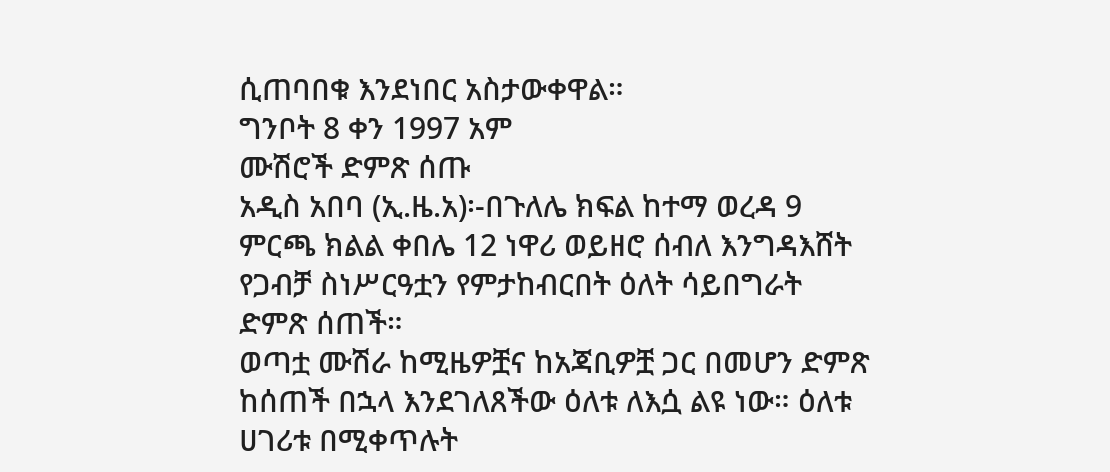ሲጠባበቁ እንደነበር አስታውቀዋል።
ግንቦት 8 ቀን 1997 አም
ሙሽሮች ድምጽ ሰጡ
አዲስ አበባ (ኢ.ዜ.አ)፡-በጉለሌ ክፍል ከተማ ወረዳ 9 ምርጫ ክልል ቀበሌ 12 ነዋሪ ወይዘሮ ሰብለ እንግዳእሸት የጋብቻ ስነሥርዓቷን የምታከብርበት ዕለት ሳይበግራት ድምጽ ሰጠች።
ወጣቷ ሙሽራ ከሚዜዎቿና ከአጃቢዎቿ ጋር በመሆን ድምጽ ከሰጠች በኋላ እንደገለጸችው ዕለቱ ለእሷ ልዩ ነው። ዕለቱ ሀገሪቱ በሚቀጥሉት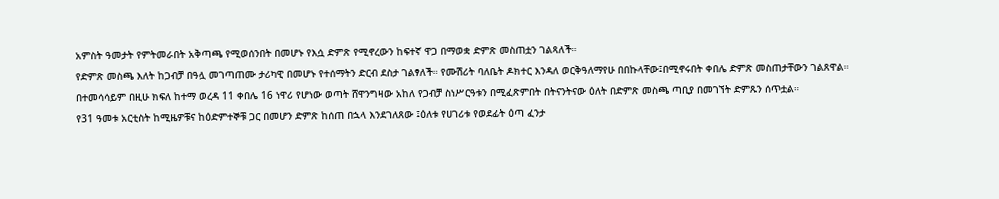አምስት ዓመታት የምትመራበት አቅጣጫ የሚወሰንበት በመሆኑ የእሷ ድምጽ የሚኖረውን ከፍተኛ ዋጋ በማወቋ ድምጽ መስጠቷን ገልጻለች።
የድምጽ መስጫ እለት ከጋብቻ በዓሏ መገጣጠሙ ታሪካዊ በመሆኑ የተሰማትን ድርብ ደስታ ገልፃለች። የሙሽሪት ባለቤት ዶክተር እንዳለ ወርቅዓለማየሁ በበኩላቸው፤በሚኖሩበት ቀበሌ ድምጽ መስጠታቸውን ገልጸዋል።
በተመሳሳይም በዚሁ ክፍለ ከተማ ወረዳ 11 ቀበሌ 16 ነዋሪ የሆነው ወጣት ሸዋንግዛው አከለ የጋብቻ ስነሥርዓቱን በሚፈጽምበት በትናንትናው ዕለት በድምጽ መስጫ ጣቢያ በመገኘት ድምጹን ሰጥቷል።
የ31 ዓመቱ አርቲስት ከሚዜዎቹና ከዕድምተኞቹ ጋር በመሆን ድምጽ ከሰጠ በኋላ እንደገለጸው ፤ዕለቱ የሀገሪቱ የወደፊት ዕጣ ፈንታ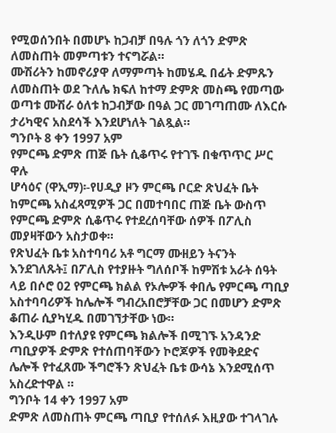የሚወሰንበት በመሆኑ ከጋብቻ በዓሉ ጎን ለጎን ድምጽ ለመስጠት መምጣቱን ተናግሯል።
ሙሽሪትን ከመኖሪያዋ ለማምጣት ከመሄዱ በፊት ድምጹን ለመስጠት ወደ ጉለሌ ክፍለ ከተማ ድምጽ መስጫ የመጣው ወጣቱ ሙሽራ ዕለቱ ከጋብቻው በዓል ጋር መገጣጠሙ ለእርሱ ታሪካዊና አስደሳች እንደሆነለት ገልጿል።
ግንቦት 8 ቀን 1997 አም
የምርጫ ድምጽ ጠጅ ቤት ሲቆጥሩ የተገኙ በቁጥጥር ሥር ዋሉ
ሆሳዕና (ዋኢማ)፡-የሀዲያ ዞን ምርጫ ቦርድ ጽህፈት ቤት ከምርጫ አስፈጻሚዎች ጋር በመተባበር ጠጅ ቤት ውስጥ የምርጫ ድምጽ ሲቆጥሩ የተደረሰባቸው ሰዎች በፖሊስ መያዛቸውን አስታወቀ።
የጽህፈት ቤቱ አስተባባሪ አቶ ግርማ ሙዘይን ትናንት እንደገለጹት፤ በፖሊስ የተያዙት ግለሰቦች ከምሽቱ አራት ሰዓት ላይ በሶሮ 02 የምርጫ ክልል የኦሎዎች ቀበሌ የምርጫ ጣቢያ አስተባባሪዎች ከሌሎች ግብረአበሮቻቸው ጋር በመሆን ድምጽ ቆጠራ ሲያካሂዱ በመገኘታቸው ነው።
እንዲሁም በተለያዩ የምርጫ ክልሎች በሚገኙ አንዳንድ ጣቢያዎች ድምጽ የተሰጠባቸውን ኮሮጆዎች የመቅደድና ሌሎች የተፈጸሙ ችግሮችን ጽህፈት ቤቱ ውሳኔ እንደሚሰጥ አስረድተዋል ።
ግንቦት 14 ቀን 1997 አም
ድምጽ ለመስጠት ምርጫ ጣቢያ የተሰለፉ እዚያው ተገላገሉ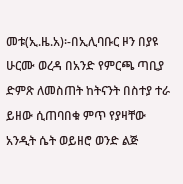መቱ(ኢ.ዜ.አ)፡-በኢሊባቡር ዞን በያዩ ሁርሙ ወረዳ በአንድ የምርጫ ጣቢያ ድምጽ ለመስጠት ከትናንት በስተያ ተራ ይዘው ሲጠባበቁ ምጥ የያዛቸው አንዲት ሴት ወይዘሮ ወንድ ልጅ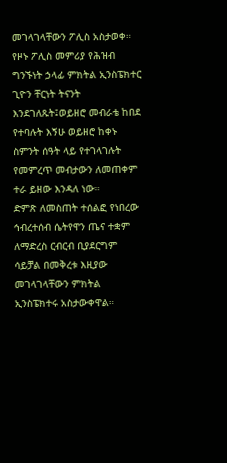መገላገላቸውን ፖሊስ አስታወቀ።
የዞኑ ፖሊስ መምሪያ የሕዝብ ግንኙነት ኃላፊ ምክትል ኢንስፔክተር ጊዮን ቸርነት ትናንት እንደገለጹት፤ወይዘሮ መብራቴ ከበደ የተባሉት እኝሁ ወይዘሮ ከቀኑ ስምንት ሰዓት ላይ የተገላገሉት የመምረጥ መብታውን ለመጠቀም ተራ ይዘው እንዳለ ነው።
ድምጽ ለመስጠት ተሰልፎ የነበረው ኅብረተሰብ ሴትየዋን ጤና ተቋም ለማድረስ ርብርብ ቢያደርግም ሳይቻል በመቅረቱ እዚያው መገላገላቸውን ምክትል ኢንስፔክተሩ አስታውቀዋል።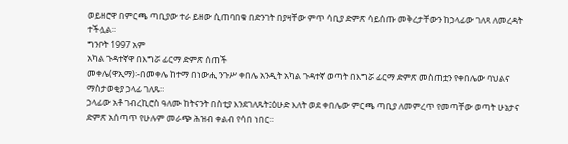ወይዘሮዋ በምርጫ ጣቢያው ተራ ይዘው ሲጠባበቁ በድንገት በያዛቸው ምጥ ሳቢያ ድምጽ ሳይሰጡ መቅረታቸውን ከኃላፊው ገለጻ ለመረዳት ተችሏል።
ግንቦት 1997 አም
አካል ጉዳተኛዋ በእግሯ ፊርማ ድምጽ ሰጠች
መቀሌ(ዋኢማ)፡-በመቀሌ ከተማ በነውሒ ንጉሥ ቀበሌ አንዲት አካል ጉዳተኛ ወጣት በእግሯ ፊርማ ድምጽ መስጠቷን የቀበሌው ባህልና ማስታወቂያ ኃላፊ ገለጹ።
ኃላፊው አቶ ገብረኪሮስ ዓለሙ ከትናንት በስቲያ እንደገለጹት፤ዕሁድ እለት ወደ ቀበሌው ምርጫ ጣቢያ ለመምረጥ የመጣቸው ወጣት ሁኔታና ድምጽ አሰጣጥ የሁሉም መራጭ ሕዝብ ቀልብ የሳበ ነበር።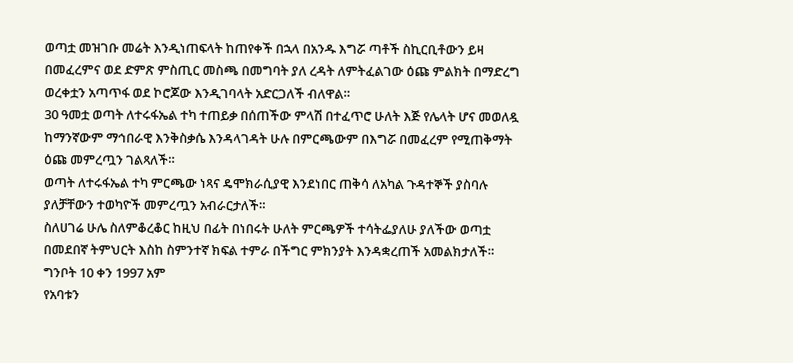ወጣቷ መዝገቡ መሬት እንዲነጠፍላት ከጠየቀች በኋላ በአንዱ እግሯ ጣቶች ስኪርቢቶውን ይዛ በመፈረምና ወደ ድምጽ ምስጢር መስጫ በመግባት ያለ ረዳት ለምትፈልገው ዕጩ ምልክት በማድረግ ወረቀቷን አጣጥፋ ወደ ኮሮጆው እንዲገባላት አድርጋለች ብለዋል።
30 ዓመቷ ወጣት ለተሩፋኤል ተካ ተጠይቃ በሰጠችው ምላሽ በተፈጥሮ ሁለት እጅ የሌላት ሆና መወለዷ ከማንኛውም ማኅበራዊ እንቅስቃሴ እንዳላገዳት ሁሉ በምርጫውም በእግሯ በመፈረም የሚጠቅማት ዕጩ መምረጧን ገልጻለች።
ወጣት ለተሩፋኤል ተካ ምርጫው ነጻና ዴሞክራሲያዊ እንደነበር ጠቅሳ ለአካል ጉዳተኞች ያስባሉ ያለቻቸውን ተወካዮች መምረጧን አብራርታለች።
ስለሀገሬ ሁሌ ስለምቆረቆር ከዚህ በፊት በነበሩት ሁለት ምርጫዎች ተሳትፌያለሁ ያለችው ወጣቷ በመደበኛ ትምህርት እስከ ስምንተኛ ክፍል ተምራ በችግር ምክንያት እንዳቋረጠች አመልክታለች።
ግንቦት 10 ቀን 1997 አም
የአባቱን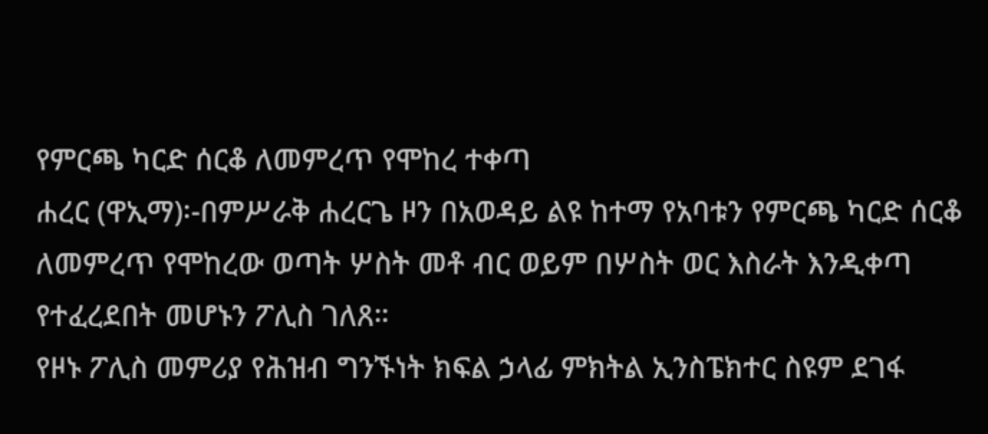የምርጫ ካርድ ሰርቆ ለመምረጥ የሞከረ ተቀጣ
ሐረር (ዋኢማ)፡-በምሥራቅ ሐረርጌ ዞን በአወዳይ ልዩ ከተማ የአባቱን የምርጫ ካርድ ሰርቆ ለመምረጥ የሞከረው ወጣት ሦስት መቶ ብር ወይም በሦስት ወር እስራት እንዲቀጣ የተፈረደበት መሆኑን ፖሊስ ገለጸ።
የዞኑ ፖሊስ መምሪያ የሕዝብ ግንኙነት ክፍል ኃላፊ ምክትል ኢንስፔክተር ስዩም ደገፋ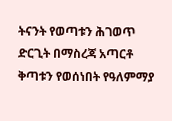ትናንት የወጣቱን ሕገወጥ ድርጊት በማስረጃ አጣርቶ ቅጣቱን የወሰነበት የዓለምማያ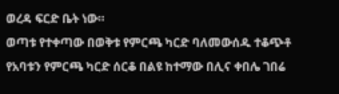ወረዳ ፍርድ ቤት ነው።
ወጣቱ የተቀጣው በወቅቱ የምርጫ ካርድ ባለመውሰዱ ተቆጭቶ የአባቱን የምርጫ ካርድ ሰርቆ በልዩ ከተማው በሊና ቀበሌ ገበሬ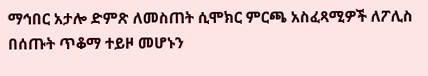ማኅበር አታሎ ድምጽ ለመስጠት ሲሞክር ምርጫ አስፈጻሚዎች ለፖሊስ በሰጡት ጥቆማ ተይዞ መሆኑን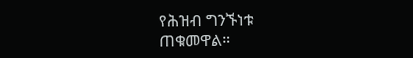የሕዝብ ግንኙነቱ ጠቁመዋል።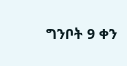ግንቦት 9 ቀን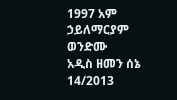1997 አም
ኃይለማርያም ወንድሙ
አዲስ ዘመን ሰኔ 14/2013